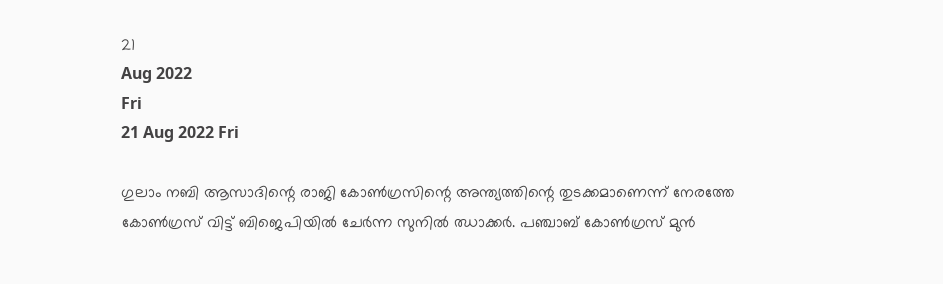21
Aug 2022
Fri
21 Aug 2022 Fri

ഗുലാം നബി ആസാദിന്റെ രാജി കോണ്‍ഗ്രസിന്റെ അന്ത്യത്തിന്റെ തുടക്കമാണെന്ന്‌ നേരത്തേ കോണ്‍ഗ്രസ്‌ വിട്ട്‌ ബിജെപിയില്‍ ചേര്‍ന്ന സുനില്‍ ഝാക്കര്‍. പഞ്ചാബ്‌ കോണ്‍ഗ്രസ്‌ മുന്‍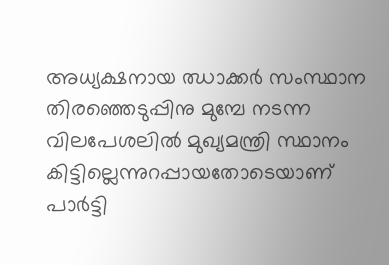അധ്യക്ഷനായ ഝാക്കര്‍ സംസ്ഥാന തിരഞ്ഞെടുപ്പിനു മുമ്പേ നടന്ന വിലപേശലില്‍ മുഖ്യമന്ത്രി സ്ഥാനം കിട്ടില്ലെന്നുറപ്പായതോടെയാണ്‌ പാര്‍ട്ടി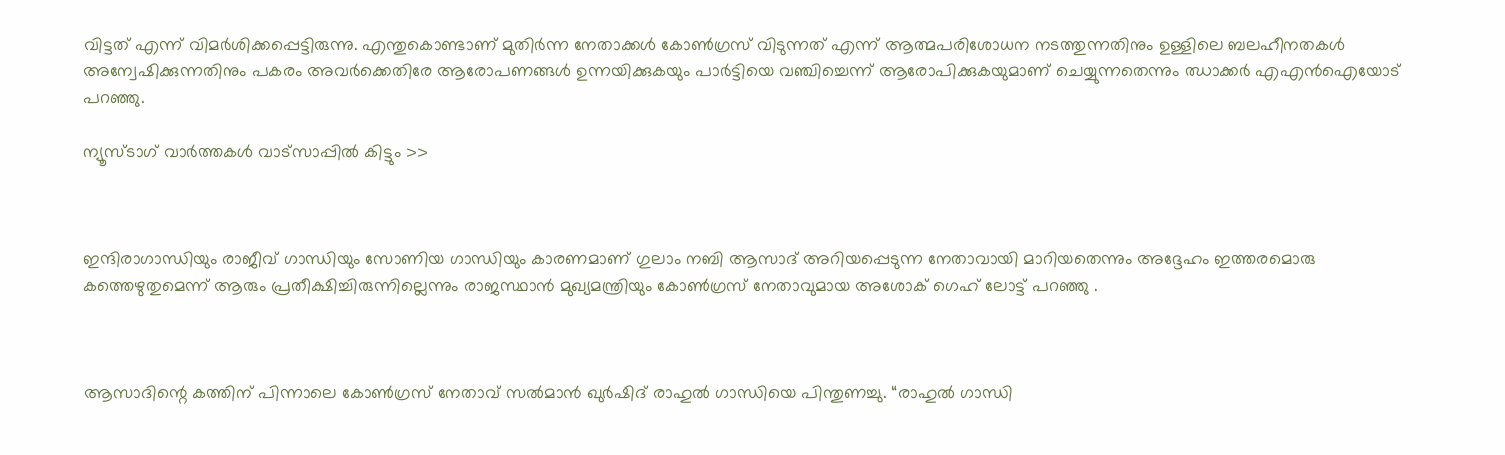വിട്ടത്‌ എന്ന്‌ വിമര്‍ശിക്കപ്പെട്ടിരുന്നു. എന്തുകൊണ്ടാണ് മുതിർന്ന നേതാക്കൾ കോൺഗ്രസ് വിടുന്നത് എന്ന് ആത്മപരിശോധന നടത്തുന്നതിനും ഉള്ളിലെ ബലഹീനതകൾ അന്വേഷിക്കുന്നതിനും പകരം അവർക്കെതിരേ ആരോപണങ്ങൾ ഉന്നയിക്കുകയും പാർട്ടിയെ വഞ്ചിച്ചെന്ന് ആരോപിക്കുകയുമാണ് ചെയ്യുന്നതെന്നും ഝാക്കർ എഎൻഐയോട് പറഞ്ഞു.

ന്യൂസ്ടാഗ് വാര്‍ത്തകള്‍ വാട്‌സാപ്പില്‍ കിട്ടും >>



ഇന്ദിരാഗാന്ധിയും രാജീവ് ഗാന്ധിയും സോണിയ ഗാന്ധിയും കാരണമാണ് ഗുലാം നബി ആസാദ് അറിയപ്പെടുന്ന നേതാവായി മാറിയതെന്നും അദ്ദേഹം ഇത്തരമൊരു കത്തെഴുതുമെന്ന് ആരും പ്രതീക്ഷിച്ചിരുന്നില്ലെന്നും രാജസ്ഥാൻ മുഖ്യമന്ത്രിയും കോൺഗ്രസ് നേതാവുമായ അശോക് ഗെഹ് ലോട്ട് പറഞ്ഞു .



ആസാദിന്റെ കത്തിന് പിന്നാലെ കോൺഗ്രസ് നേതാവ് സൽമാൻ ഖുർഷിദ് രാഹുൽ ഗാന്ധിയെ പിന്തുണച്ചു. “രാഹുൽ ഗാന്ധി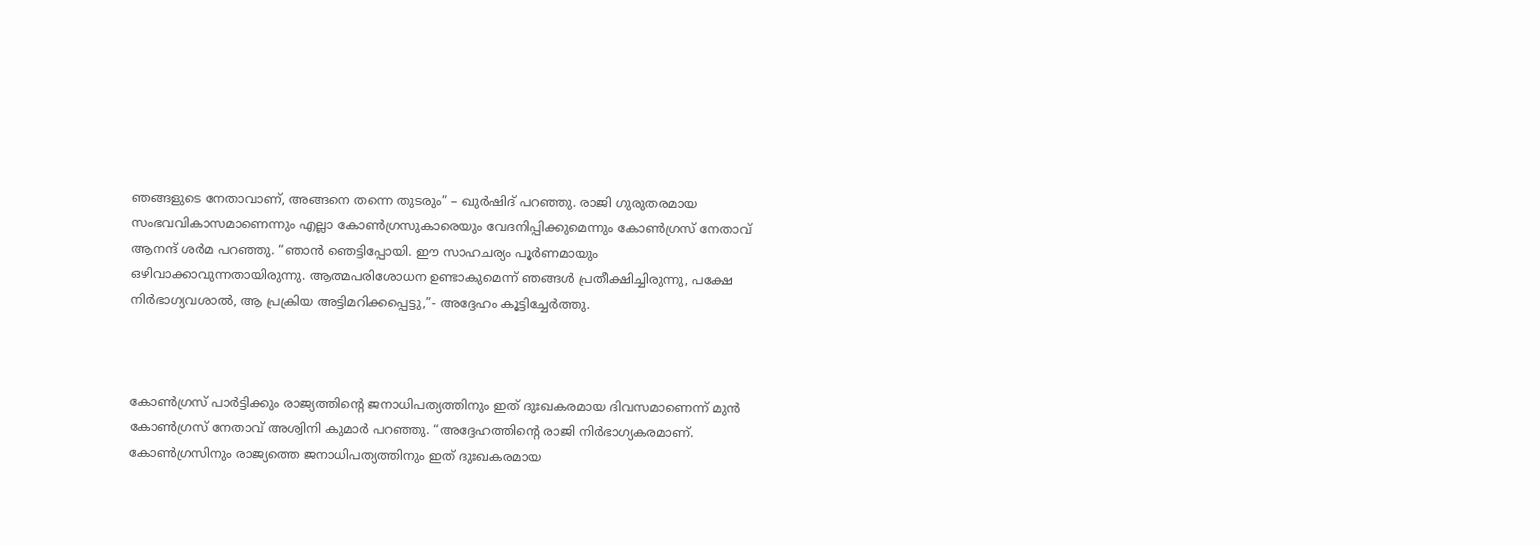ഞങ്ങളുടെ നേതാവാണ്, അങ്ങനെ തന്നെ തുടരും” – ഖുർഷിദ് പറഞ്ഞു. രാജി ഗുരുതരമായ സംഭവവികാസമാണെന്നും എല്ലാ കോൺഗ്രസുകാരെയും വേദനിപ്പിക്കുമെന്നും കോൺഗ്രസ് നേതാവ് ആനന്ദ് ശർമ പറഞ്ഞു. “ഞാൻ ഞെട്ടിപ്പോയി. ഈ സാഹചര്യം പൂർണമായും ഒഴിവാക്കാവുന്നതായിരുന്നു. ആത്മപരിശോധന ഉണ്ടാകുമെന്ന് ഞങ്ങൾ പ്രതീക്ഷിച്ചിരുന്നു, പക്ഷേ നിർഭാഗ്യവശാൽ, ആ പ്രക്രിയ അട്ടിമറിക്കപ്പെട്ടു,”- അദ്ദേഹം കൂട്ടിച്ചേർത്തു.



കോൺഗ്രസ് പാർട്ടിക്കും രാജ്യത്തിന്റെ ജനാധിപത്യത്തിനും ഇത് ദുഃഖകരമായ ദിവസമാണെന്ന് മുൻ കോൺഗ്രസ് നേതാവ് അശ്വിനി കുമാർ പറഞ്ഞു. “അദ്ദേഹത്തിന്റെ രാജി നിർഭാഗ്യകരമാണ്. കോൺഗ്രസിനും രാജ്യത്തെ ജനാധിപത്യത്തിനും ഇത് ദുഃഖകരമായ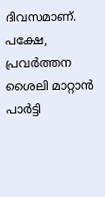ദിവസമാണ്. പക്ഷേ, പ്രവർത്തന ശൈലി മാറ്റാൻ പാർട്ടി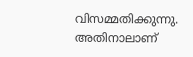വിസമ്മതിക്കുന്നു. അതിനാലാണ്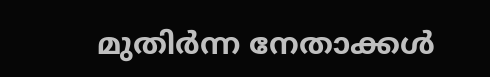മുതിർന്ന നേതാക്കൾ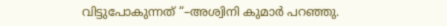വിട്ടുപോകുന്നത് “–അശ്വിനി കുമാർ പറഞ്ഞു.